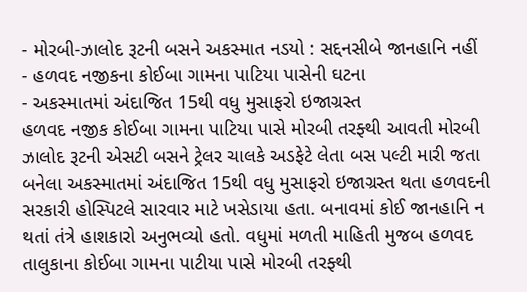- મોરબી-ઝાલોદ રૂટની બસને અકસ્માત નડયો : સદ્દનસીબે જાનહાનિ નહીં
- હળવદ નજીકના કોઈબા ગામના પાટિયા પાસેની ઘટના
- અકસ્માતમાં અંદાજિત 15થી વધુ મુસાફરો ઇજાગ્રસ્ત
હળવદ નજીક કોઈબા ગામના પાટિયા પાસે મોરબી તરફ્થી આવતી મોરબી ઝાલોદ રૂટની એસટી બસને ટ્રેલર ચાલકે અડફેટે લેતા બસ પલ્ટી મારી જતા બનેલા અકસ્માતમાં અંદાજિત 15થી વધુ મુસાફરો ઇજાગ્રસ્ત થતા હળવદની સરકારી હોસ્પિટલે સારવાર માટે ખસેડાયા હતા. બનાવમાં કોઈ જાનહાનિ ન થતાં તંત્રે હાશકારો અનુભવ્યો હતો. વધુમાં મળતી માહિતી મુજબ હળવદ તાલુકાના કોઈબા ગામના પાટીયા પાસે મોરબી તરફ્થી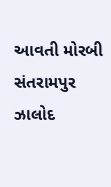આવતી મોરબી સંતરામપુર ઝાલોદ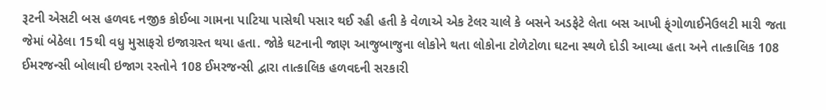રૂટની એસટી બસ હળવદ નજીક કોઈબા ગામના પાટિયા પાસેથી પસાર થઈ રહી હતી કે વેળાએ એક ટેલર ચાલે કે બસને અડફેટે લેતા બસ આખી ફ્ંગોળાઈનેઉલટી મારી જતા જેમાં બેઠેલા 15થી વધુ મુસાફરો ઇજાગ્રસ્ત થયા હતા. જોકે ઘટનાની જાણ આજુબાજુના લોકોને થતા લોકોના ટોળેટોળા ઘટના સ્થળે દોડી આવ્યા હતા અને તાત્કાલિક 108 ઈમરજન્સી બોલાવી ઇજાગ રસ્તોને 108 ઈમરજન્સી દ્વારા તાત્કાલિક હળવદની સરકારી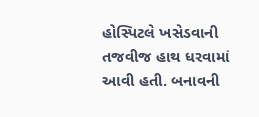હોસ્પિટલે ખસેડવાની તજવીજ હાથ ધરવામાં આવી હતી. બનાવની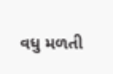વધુ મળતી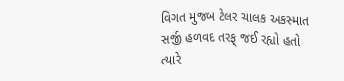વિગત મુજબ ટેલર ચાલક અકસ્માત સર્જી હળવદ તરફ્ જઈ રહ્યો હતો ત્યારે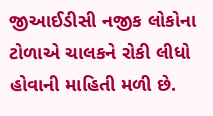જીઆઈડીસી નજીક લોકોના ટોળાએ ચાલકને રોકી લીધો હોવાની માહિતી મળી છે.